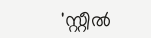'സ്റ്റീൽ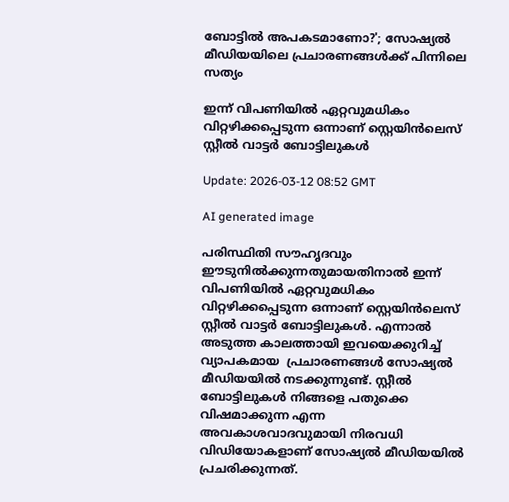ബോട്ടിൽ അപകടമാണോ?'; സോഷ്യൽ മീഡിയയിലെ പ്രചാരണങ്ങൾക്ക് പിന്നിലെ സത്യം

ഇന്ന് വിപണിയിൽ ഏറ്റവുമധികം വിറ്റഴിക്കപ്പെടുന്ന ഒന്നാണ് സ്റ്റെയിൻ‌ലെസ് സ്റ്റീൽ വാട്ടർ ബോട്ടിലുകൾ

Update: 2026-03-12 08:52 GMT

AI generated image

പരിസ്ഥിതി സൗഹൃദവും ഈടുനിൽക്കുന്നതുമായതിനാൽ ഇന്ന് വിപണിയിൽ ഏറ്റവുമധികം വിറ്റഴിക്കപ്പെടുന്ന ഒന്നാണ് സ്റ്റെയിൻ‌ലെസ് സ്റ്റീൽ വാട്ടർ ബോട്ടിലുകൾ. എന്നാൽ അടുത്ത കാലത്തായി ഇവയെക്കുറിച്ച് വ്യാപകമായ  പ്രചാരണങ്ങൾ സോഷ്യൽ മീഡിയയിൽ നടക്കുന്നുണ്ട്. സ്റ്റീൽ ബോട്ടിലുകൾ നിങ്ങളെ പതുക്കെ വിഷമാക്കുന്ന എന്ന അവകാശവാദവുമായി നിരവധി വിഡിയോകളാണ് സോഷ്യല്‍ മീഡിയയില്‍ പ്രചരിക്കുന്നത്.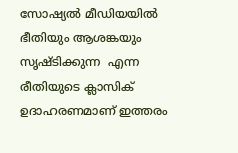സോഷ്യൽ മീഡിയയിൽ ഭീതിയും ആശങ്കയും സൃഷ്ടിക്കുന്ന  എന്ന രീതിയുടെ ക്ലാസിക് ഉദാഹരണമാണ് ഇത്തരം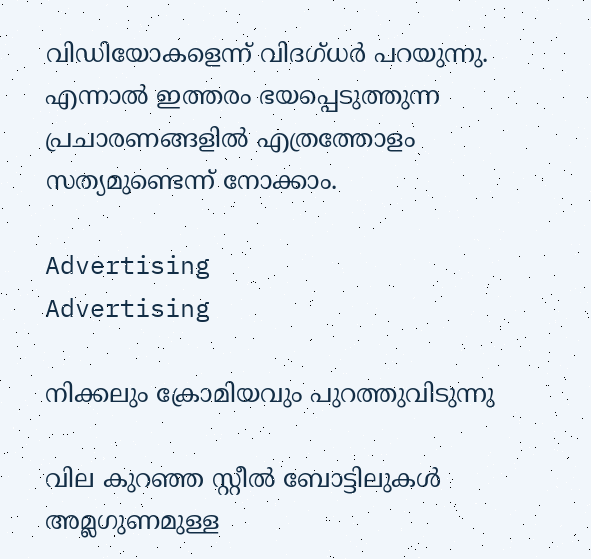വിഡിയോകളെന്ന് വിദഗ്ധര്‍ പറയുന്നു. എന്നാൽ ഇത്തരം ഭയപ്പെടുത്തുന്ന പ്രചാരണങ്ങളിൽ എത്രത്തോളം സത്യമുണ്ടെന്ന് നോക്കാം.

Advertising
Advertising

നിക്കലും ക്രോമിയവും പുറത്തുവിടുന്നു

വില കുറഞ്ഞ സ്റ്റീൽ ബോട്ടിലുകൾ അമ്ലഗുണമുള്ള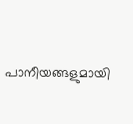പാനീയങ്ങളുമായി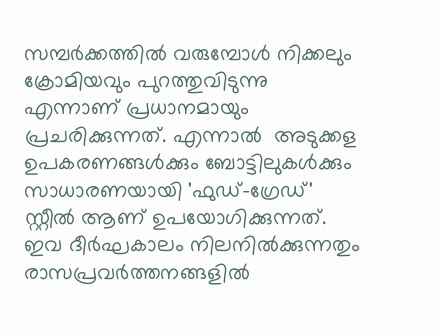സമ്പർക്കത്തിൽ വരുമ്പോൾ നിക്കലും ക്രോമിയവും പുറത്തുവിടുന്നു എന്നാണ് പ്രധാനമായും പ്രചരിക്കുന്നത്. എന്നാല്‍  അടുക്കള ഉപകരണങ്ങൾക്കും ബോട്ടിലുകൾക്കും സാധാരണയായി 'ഫുഡ്-ഗ്രേഡ്'  സ്റ്റീൽ ആണ് ഉപയോഗിക്കുന്നത്. ഇവ ദീർഘകാലം നിലനിൽക്കുന്നതും രാസപ്രവർത്തനങ്ങളിൽ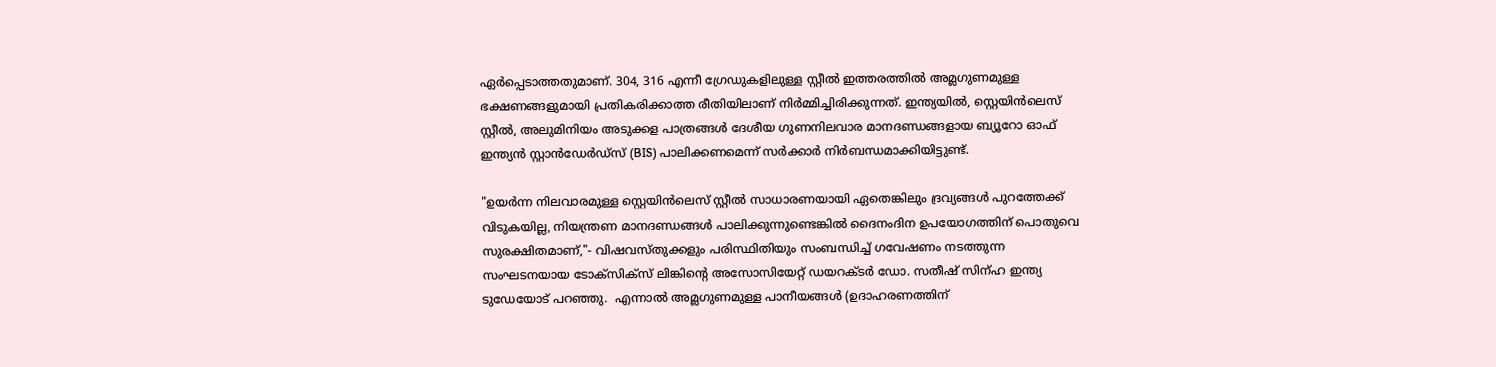ഏർപ്പെടാത്തതുമാണ്. 304, 316 എന്നീ ഗ്രേഡുകളിലുള്ള സ്റ്റീൽ ഇത്തരത്തിൽ അമ്ലഗുണമുള്ള ഭക്ഷണങ്ങളുമായി പ്രതികരിക്കാത്ത രീതിയിലാണ് നിർമ്മിച്ചിരിക്കുന്നത്. ഇന്ത്യയിൽ, സ്റ്റെയിൻലെസ് സ്റ്റീൽ, അലുമിനിയം അടുക്കള പാത്രങ്ങൾ ദേശീയ ഗുണനിലവാര മാനദണ്ഡങ്ങളായ ബ്യൂറോ ഓഫ് ഇന്ത്യൻ സ്റ്റാൻഡേർഡ്സ് (BIS) പാലിക്കണമെന്ന് സർക്കാർ നിർബന്ധമാക്കിയിട്ടുണ്ട്.

"ഉയർന്ന നിലവാരമുള്ള സ്റ്റെയിൻലെസ് സ്റ്റീൽ സാധാരണയായി ഏതെങ്കിലും ദ്രവ്യങ്ങൾ പുറത്തേക്ക് വിടുകയില്ല, നിയന്ത്രണ മാനദണ്ഡങ്ങൾ പാലിക്കുന്നുണ്ടെങ്കിൽ ദൈനംദിന ഉപയോഗത്തിന് പൊതുവെ സുരക്ഷിതമാണ്,"- വിഷവസ്തുക്കളും പരിസ്ഥിതിയും സംബന്ധിച്ച് ഗവേഷണം നടത്തുന്ന സംഘടനയായ ടോക്സിക്സ് ലിങ്കിന്റെ അസോസിയേറ്റ് ഡയറക്ടർ ഡോ. സതീഷ് സിന്ഹ ഇന്ത്യ ടുഡേയോട് പറഞ്ഞു.  എന്നാല്‍ അമ്ലഗുണമുള്ള പാനീയങ്ങൾ (ഉദാഹരണത്തിന്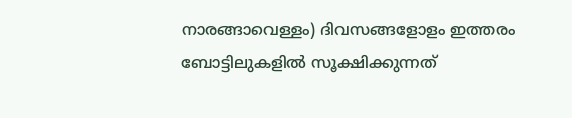നാരങ്ങാവെള്ളം) ദിവസങ്ങളോളം ഇത്തരം ബോട്ടിലുകളിൽ സൂക്ഷിക്കുന്നത്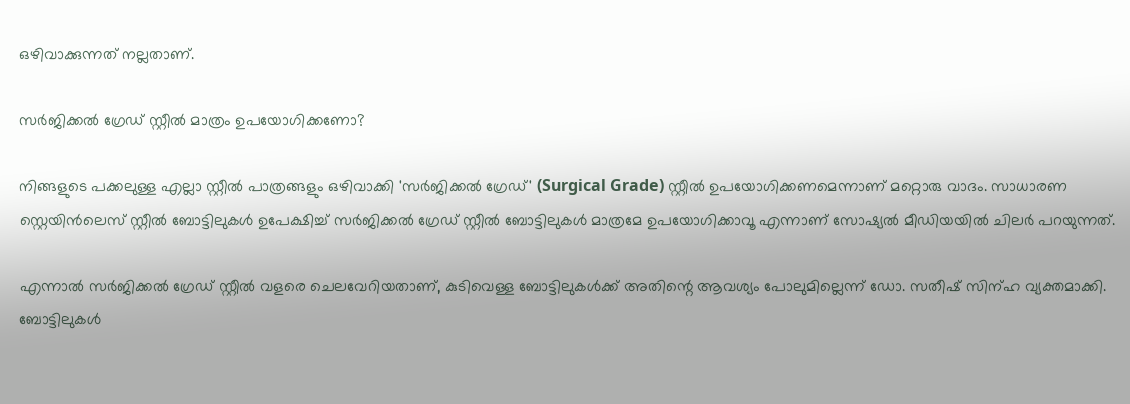ഒഴിവാക്കുന്നത് നല്ലതാണ്.

സർജിക്കൽ ഗ്രേഡ് സ്റ്റീൽ മാത്രം ഉപയോഗിക്കണോ?

നിങ്ങളുടെ പക്കലുള്ള എല്ലാ സ്റ്റീൽ പാത്രങ്ങളും ഒഴിവാക്കി 'സർജിക്കൽ ഗ്രേഡ്' (Surgical Grade) സ്റ്റീൽ ഉപയോഗിക്കണമെന്നാണ് മറ്റൊരു വാദം. സാധാരണ സ്റ്റെയിൻലെസ് സ്റ്റീൽ ബോട്ടിലുകൾ ഉപേക്ഷിച്ച് സർജിക്കൽ ഗ്രേഡ് സ്റ്റീൽ ബോട്ടിലുകൾ മാത്രമേ ഉപയോഗിക്കാവൂ എന്നാണ് സോഷ്യൽ മീഡിയയിൽ ചിലർ പറയുന്നത്.

എന്നാല്‍ സർജിക്കൽ ഗ്രേഡ് സ്റ്റീൽ വളരെ ചെലവേറിയതാണ്, കുടിവെള്ള ബോട്ടിലുകൾക്ക് അതിന്റെ ആവശ്യം പോലുമില്ലെന്ന് ഡോ. സതീഷ് സിന്ഹ വ്യക്തമാക്കി. ബോട്ടിലുകൾ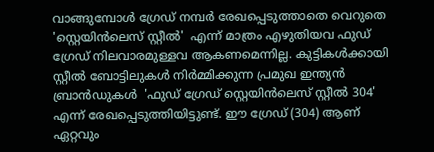വാങ്ങുമ്പോൾ ഗ്രേഡ് നമ്പർ രേഖപ്പെടുത്താതെ വെറുതെ 'സ്റ്റെയിൻ‌ലെസ് സ്റ്റീൽ'  എന്ന് മാത്രം എഴുതിയവ ഫുഡ് ഗ്രേഡ് നിലവാരമുള്ളവ ആകണമെന്നില്ല. കുട്ടികൾക്കായി സ്റ്റീൽ ബോട്ടിലുകൾ നിർമ്മിക്കുന്ന പ്രമുഖ ഇന്ത്യൻ ബ്രാൻഡുകൾ  'ഫുഡ് ഗ്രേഡ് സ്റ്റെയിൻ‌ലെസ് സ്റ്റീൽ 304' എന്ന് രേഖപ്പെടുത്തിയിട്ടുണ്ട്. ഈ ഗ്രേഡ് (304) ആണ് ഏറ്റവും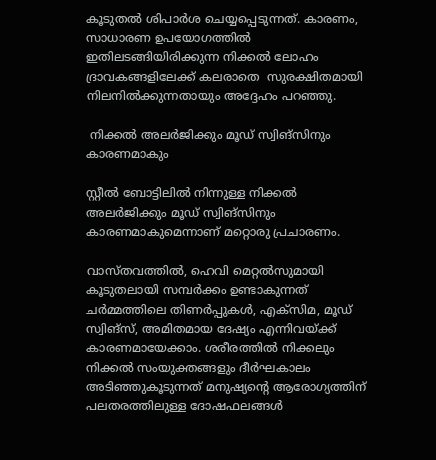കൂടുതൽ ശിപാർശ ചെയ്യപ്പെടുന്നത്. കാരണം, സാധാരണ ഉപയോഗത്തിൽ ഇതിലടങ്ങിയിരിക്കുന്ന നിക്കൽ ലോഹം ദ്രാവകങ്ങളിലേക്ക് കലരാതെ  സുരക്ഷിതമായി നിലനിൽക്കുന്നതായും അദ്ദേഹം പറഞ്ഞു.

 നിക്കൽ അലർജിക്കും മൂഡ് സ്വിങ്സിനും കാരണമാകും

സ്റ്റീൽ ബോട്ടിലിൽ നിന്നുള്ള നിക്കൽ അലർജിക്കും മൂഡ് സ്വിങ്സിനും കാരണമാകുമെന്നാണ് മറ്റൊരു പ്രചാരണം.

വാസ്തവത്തിൽ, ഹെവി മെറ്റല്‍സുമായി കൂടുതലായി സമ്പർക്കം ഉണ്ടാകുന്നത് ചർമ്മത്തിലെ തിണർപ്പുകൾ, എക്സിമ, മൂഡ് സ്വിങ്സ്, അമിതമായ ദേഷ്യം എന്നിവയ്ക്ക് കാരണമായേക്കാം. ശരീരത്തിൽ നിക്കലും നിക്കൽ സംയുക്തങ്ങളും ദീർഘകാലം അടിഞ്ഞുകൂടുന്നത് മനുഷ്യന്റെ ആരോഗ്യത്തിന് പലതരത്തിലുള്ള ദോഷഫലങ്ങൾ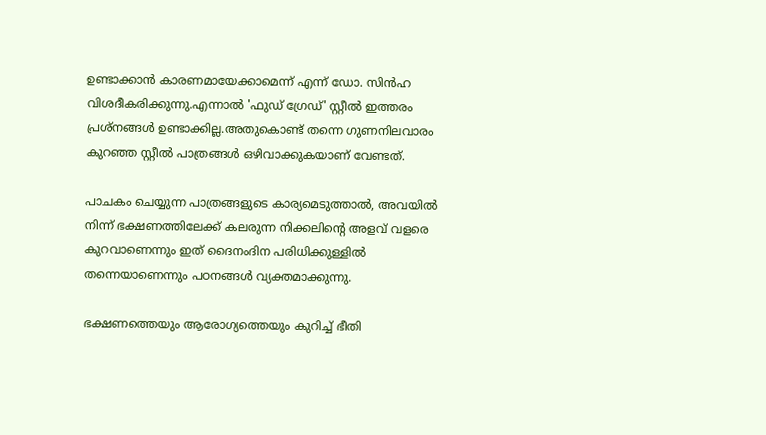ഉണ്ടാക്കാൻ കാരണമായേക്കാമെന്ന് എന്ന് ഡോ. സിൻഹ വിശദീകരിക്കുന്നു.എന്നാല്‍ 'ഫുഡ് ഗ്രേഡ്' സ്റ്റീൽ ഇത്തരം പ്രശ്നങ്ങള്‍ ഉണ്ടാക്കില്ല.അതുകൊണ്ട് തന്നെ ഗുണനിലവാരം കുറഞ്ഞ സ്റ്റീൽ പാത്രങ്ങൾ ഒഴിവാക്കുകയാണ് വേണ്ടത്.

പാചകം ചെയ്യുന്ന പാത്രങ്ങളുടെ കാര്യമെടുത്താൽ, അവയിൽ നിന്ന് ഭക്ഷണത്തിലേക്ക് കലരുന്ന നിക്കലിന്റെ അളവ് വളരെ കുറവാണെന്നും ഇത് ദൈനംദിന പരിധിക്കുള്ളിൽ തന്നെയാണെന്നും പഠനങ്ങൾ വ്യക്തമാക്കുന്നു.

ഭക്ഷണത്തെയും ആരോഗ്യത്തെയും കുറിച്ച് ഭീതി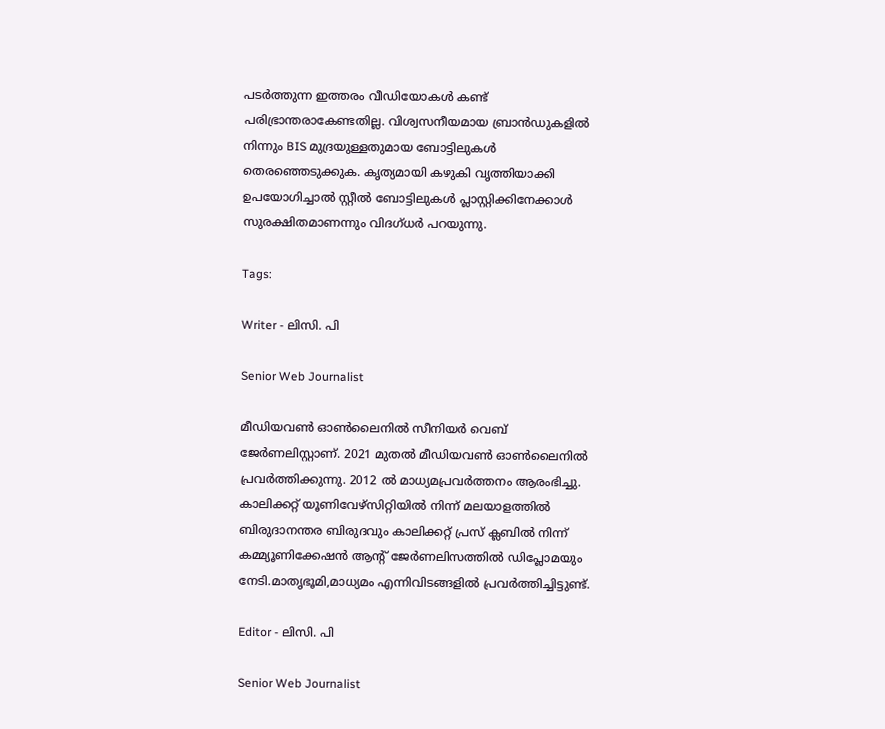പടർത്തുന്ന ഇത്തരം വീഡിയോകൾ കണ്ട് പരിഭ്രാന്തരാകേണ്ടതില്ല. വിശ്വസനീയമായ ബ്രാൻഡുകളിൽ നിന്നും BIS മുദ്രയുള്ളതുമായ ബോട്ടിലുകൾ തെരഞ്ഞെടുക്കുക. കൃത്യമായി കഴുകി വൃത്തിയാക്കി ഉപയോഗിച്ചാൽ സ്റ്റീൽ ബോട്ടിലുകൾ പ്ലാസ്റ്റിക്കിനേക്കാൾ സുരക്ഷിതമാണന്നും വിദഗ്ധര്‍ പറയുന്നു.

Tags:

Writer - ലിസി. പി

Senior Web Journalist

മീഡിയവൺ ഓൺലൈനിൽ സീനിയർ വെബ് ജേർണലിസ്റ്റാണ്. 2021 മുതൽ മീഡിയവൺ ഓൺലൈനിൽ പ്രവർത്തിക്കുന്നു. 2012 ല്‍ മാധ്യമപ്രവര്‍ത്തനം ആരംഭിച്ചു. കാലിക്കറ്റ് യൂണിവേഴ്‌സിറ്റിയിൽ നിന്ന് മലയാളത്തിൽ ബിരുദാനന്തര ബിരുദവും കാലിക്കറ്റ് പ്രസ് ക്ലബിൽ നിന്ന് കമ്മ്യൂണിക്കേഷൻ ആന്റ് ജേർണലിസത്തിൽ ഡിപ്ലോമയും നേടി.മാതൃഭൂമി,മാധ്യമം എന്നിവിടങ്ങളിൽ പ്രവർത്തിച്ചിട്ടുണ്ട്.

Editor - ലിസി. പി

Senior Web Journalist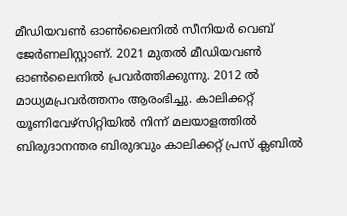മീഡിയവൺ ഓൺലൈനിൽ സീനിയർ വെബ് ജേർണലിസ്റ്റാണ്. 2021 മുതൽ മീഡിയവൺ ഓൺലൈനിൽ പ്രവർത്തിക്കുന്നു. 2012 ല്‍ മാധ്യമപ്രവര്‍ത്തനം ആരംഭിച്ചു. കാലിക്കറ്റ് യൂണിവേഴ്‌സിറ്റിയിൽ നിന്ന് മലയാളത്തിൽ ബിരുദാനന്തര ബിരുദവും കാലിക്കറ്റ് പ്രസ് ക്ലബിൽ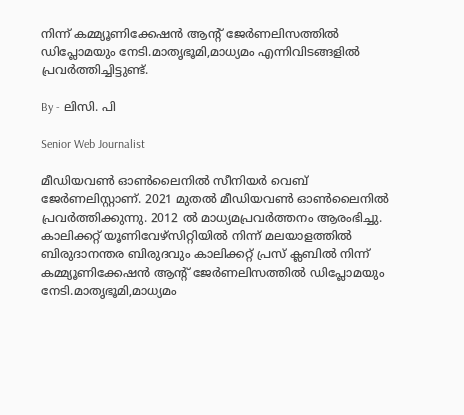നിന്ന് കമ്മ്യൂണിക്കേഷൻ ആന്റ് ജേർണലിസത്തിൽ ഡിപ്ലോമയും നേടി.മാതൃഭൂമി,മാധ്യമം എന്നിവിടങ്ങളിൽ പ്രവർത്തിച്ചിട്ടുണ്ട്.

By - ലിസി. പി

Senior Web Journalist

മീഡിയവൺ ഓൺലൈനിൽ സീനിയർ വെബ് ജേർണലിസ്റ്റാണ്. 2021 മുതൽ മീഡിയവൺ ഓൺലൈനിൽ പ്രവർത്തിക്കുന്നു. 2012 ല്‍ മാധ്യമപ്രവര്‍ത്തനം ആരംഭിച്ചു. കാലിക്കറ്റ് യൂണിവേഴ്‌സിറ്റിയിൽ നിന്ന് മലയാളത്തിൽ ബിരുദാനന്തര ബിരുദവും കാലിക്കറ്റ് പ്രസ് ക്ലബിൽ നിന്ന് കമ്മ്യൂണിക്കേഷൻ ആന്റ് ജേർണലിസത്തിൽ ഡിപ്ലോമയും നേടി.മാതൃഭൂമി,മാധ്യമം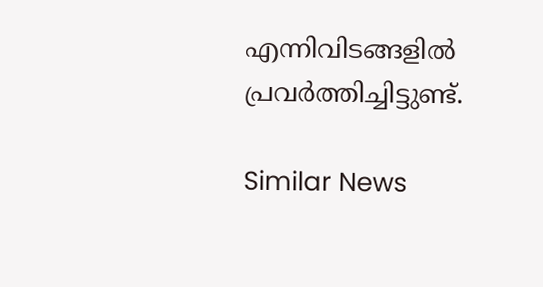എന്നിവിടങ്ങളിൽ പ്രവർത്തിച്ചിട്ടുണ്ട്.

Similar News